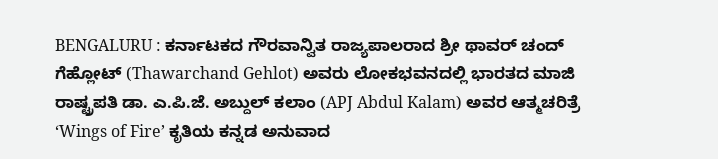BENGALURU : ಕರ್ನಾಟಕದ ಗೌರವಾನ್ವಿತ ರಾಜ್ಯಪಾಲರಾದ ಶ್ರೀ ಥಾವರ್ ಚಂದ್ ಗೆಹ್ಲೋಟ್ (Thawarchand Gehlot) ಅವರು ಲೋಕಭವನದಲ್ಲಿ ಭಾರತದ ಮಾಜಿ ರಾಷ್ಟ್ರಪತಿ ಡಾ. ಎ.ಪಿ.ಜೆ. ಅಬ್ದುಲ್ ಕಲಾಂ (APJ Abdul Kalam) ಅವರ ಆತ್ಮಚರಿತ್ರೆ ‘Wings of Fire’ ಕೃತಿಯ ಕನ್ನಡ ಅನುವಾದ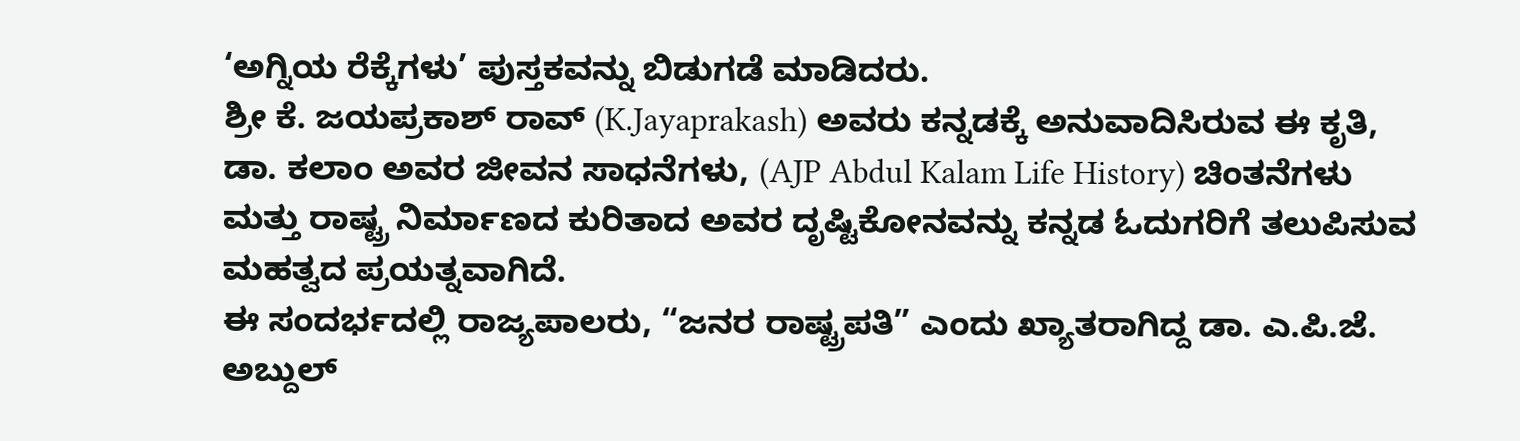‘ಅಗ್ನಿಯ ರೆಕ್ಕೆಗಳು’ ಪುಸ್ತಕವನ್ನು ಬಿಡುಗಡೆ ಮಾಡಿದರು.
ಶ್ರೀ ಕೆ. ಜಯಪ್ರಕಾಶ್ ರಾವ್ (K.Jayaprakash) ಅವರು ಕನ್ನಡಕ್ಕೆ ಅನುವಾದಿಸಿರುವ ಈ ಕೃತಿ, ಡಾ. ಕಲಾಂ ಅವರ ಜೀವನ ಸಾಧನೆಗಳು, (AJP Abdul Kalam Life History) ಚಿಂತನೆಗಳು ಮತ್ತು ರಾಷ್ಟ್ರ ನಿರ್ಮಾಣದ ಕುರಿತಾದ ಅವರ ದೃಷ್ಟಿಕೋನವನ್ನು ಕನ್ನಡ ಓದುಗರಿಗೆ ತಲುಪಿಸುವ ಮಹತ್ವದ ಪ್ರಯತ್ನವಾಗಿದೆ.
ಈ ಸಂದರ್ಭದಲ್ಲಿ ರಾಜ್ಯಪಾಲರು, “ಜನರ ರಾಷ್ಟ್ರಪತಿ” ಎಂದು ಖ್ಯಾತರಾಗಿದ್ದ ಡಾ. ಎ.ಪಿ.ಜೆ. ಅಬ್ದುಲ್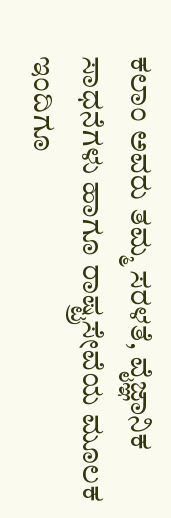ಕಲಾಂ ಅವರು ತಮ್ಮ ಸರಳತೆ, ವೈಜ್ಞಾನಿಕ ಸಾಧನೆಗಳು ಹಾಗೂ ರಾಷ್ಟ್ರಸೇವೆಯ ಮೂಲಕ ಇಂದಿಗೂ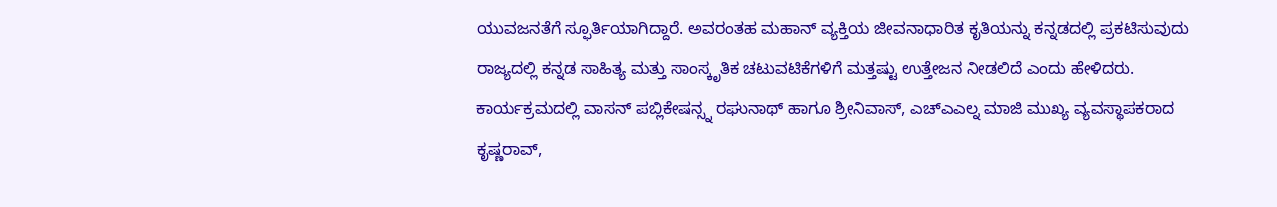ಯುವಜನತೆಗೆ ಸ್ಫೂರ್ತಿಯಾಗಿದ್ದಾರೆ. ಅವರಂತಹ ಮಹಾನ್ ವ್ಯಕ್ತಿಯ ಜೀವನಾಧಾರಿತ ಕೃತಿಯನ್ನು ಕನ್ನಡದಲ್ಲಿ ಪ್ರಕಟಿಸುವುದು ರಾಜ್ಯದಲ್ಲಿ ಕನ್ನಡ ಸಾಹಿತ್ಯ ಮತ್ತು ಸಾಂಸ್ಕೃತಿಕ ಚಟುವಟಿಕೆಗಳಿಗೆ ಮತ್ತಷ್ಟು ಉತ್ತೇಜನ ನೀಡಲಿದೆ ಎಂದು ಹೇಳಿದರು.
ಕಾರ್ಯಕ್ರಮದಲ್ಲಿ ವಾಸನ್ ಪಬ್ಲಿಕೇಷನ್ಸ್ನ ರಘುನಾಥ್ ಹಾಗೂ ಶ್ರೀನಿವಾಸ್, ಎಚ್ಎಎಲ್ನ ಮಾಜಿ ಮುಖ್ಯ ವ್ಯವಸ್ಥಾಪಕರಾದ ಕೃಷ್ಣರಾವ್,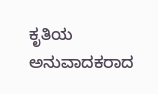ಕೃತಿಯ ಅನುವಾದಕರಾದ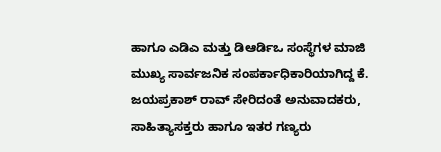ಹಾಗೂ ಎಡಿಎ ಮತ್ತು ಡಿಆರ್ಡಿಒ ಸಂಸ್ಥೆಗಳ ಮಾಜಿ ಮುಖ್ಯ ಸಾರ್ವಜನಿಕ ಸಂಪರ್ಕಾಧಿಕಾರಿಯಾಗಿದ್ದ ಕೆ. ಜಯಪ್ರಕಾಶ್ ರಾವ್ ಸೇರಿದಂತೆ ಅನುವಾದಕರು, ಸಾಹಿತ್ಯಾಸಕ್ತರು ಹಾಗೂ ಇತರ ಗಣ್ಯರು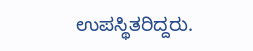ಉಪಸ್ಥಿತರಿದ್ದರು.